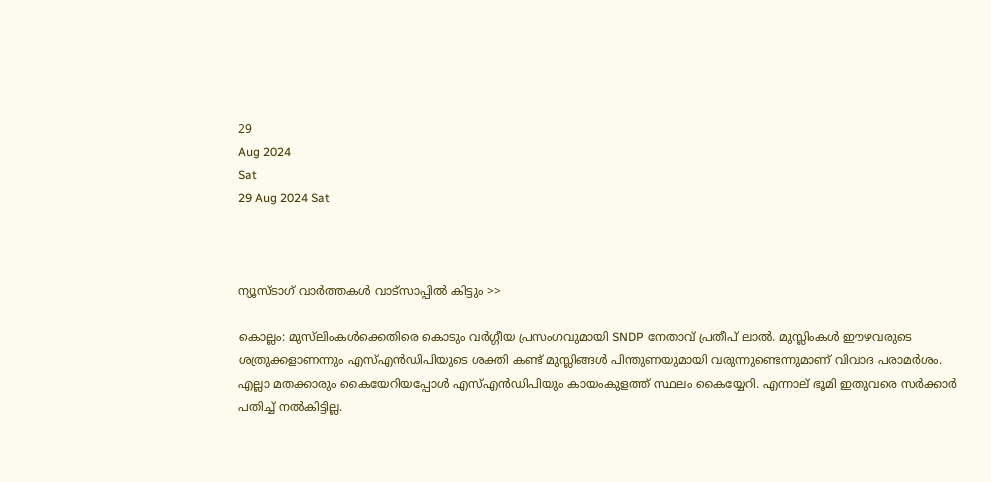29
Aug 2024
Sat
29 Aug 2024 Sat



ന്യൂസ്ടാഗ് വാര്‍ത്തകള്‍ വാട്‌സാപ്പില്‍ കിട്ടും >>

കൊല്ലം: മുസ്‌ലിംകൾക്കെതിരെ കൊടും വർഗ്ഗീയ പ്രസംഗവുമായി SNDP നേതാവ് പ്രതീപ് ലാൽ. മുസ്ലിംകൾ ഈഴവരുടെ ശത്രുക്കളാണന്നും എസ്എന്‍ഡിപിയുടെ ശക്തി കണ്ട് മുസ്ലിങ്ങള്‍ പിന്തുണയുമായി വരുന്നുണ്ടെന്നുമാണ് വിവാദ പരാമര്‍ശം. എല്ലാ മതക്കാരും കൈയേറിയപ്പോള്‍ എസ്എന്‍ഡിപിയും കായംകുളത്ത് സ്ഥലം കൈയ്യേറി. എന്നാല് ഭൂമി ഇതുവരെ സര്‍ക്കാര്‍ പതിച്ച് നല്‍കിട്ടില്ല.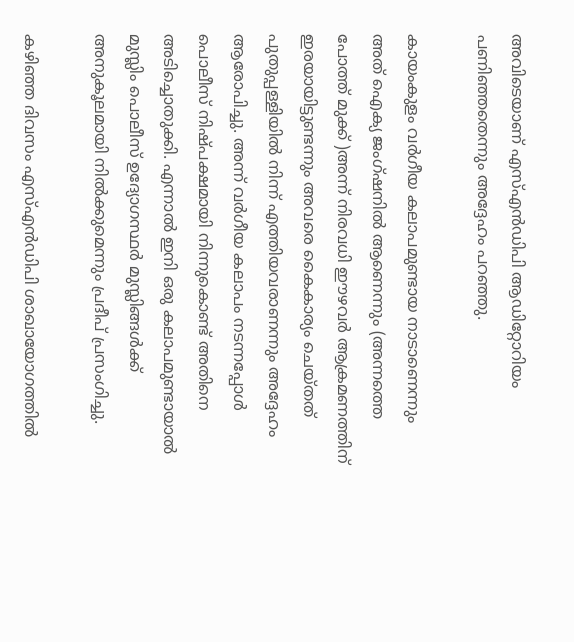അവിടെയാണ് എസ്എന്‍ഡിപി ആഡിറ്റോറിയം പണിഞ്ഞതെന്നും അദ്ദേഹം പറഞ്ഞു.

കായംകുളം വര്‍ഗീയ കലാപമുണ്ടായ നാടാണെന്നും അത് ഐക്യ ജംഗ്ഷനില്‍ ആണെന്നും (അന്നത്തെ പോത്ത് മുക്ക് )അന്ന് നിരവധി ഈഴവര്‍ ആക്രമണത്തിന് ഇരയായിട്ടുണ്ടന്നും അവരെ കൈകാര്യം ചെയ്തത് പുതുപ്പള്ളിയില്‍ നിന്ന് എത്തിയവരാണന്നും അദ്ദേഹം ആരോപിച്ചു. അന്ന് വര്‍ഗീയ കലാപം നടന്നപ്പോള്‍ പൊലീസ് നിഷ്പക്ഷമായി നിന്നുകൊണ്ട് അതിനെ അടിച്ചൊതുക്കി. എന്നാല്‍ ഇനി ഒരു കലാപമുണ്ടായാല്‍ മുസ്ലിം പൊലീസ് ഉദ്യോഗസ്ഥര്‍ മുസ്ലിങ്ങള്‍ക്ക് അനുകൂലമായി നില്‍ക്കുമെന്നും പ്രദീപ് പ്രസംഗിച്ചു.

കഴിഞ്ഞ ദിവസം എസ്എന്‍ഡിപി ശാഖായോഗത്തില്‍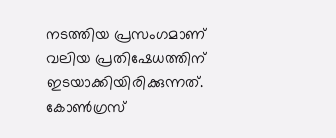നടത്തിയ പ്രസംഗമാണ് വലിയ പ്രതിഷേധത്തിന് ഇടയാക്കിയിരിക്കുന്നത്. കോണ്‍ഗ്രസ്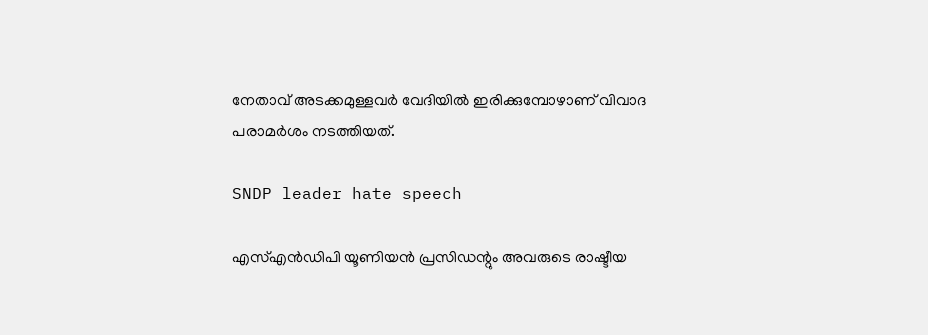നേതാവ് അടക്കമുള്ളവര്‍ വേദിയില്‍ ഇരിക്കുമ്പോഴാണ് വിവാദ പരാമര്‍ശം നടത്തിയത്.

SNDP leader hate speech

എസ്എന്‍ഡിപി യൂണിയന്‍ പ്രസിഡന്റും അവരുടെ രാഷ്ടീയ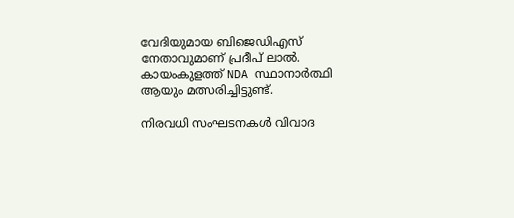വേദിയുമായ ബിജെഡിഎസ് നേതാവുമാണ് പ്രദീപ് ലാല്‍. കായംകുളത്ത് NDA സ്ഥാനാർത്ഥി ആയും മത്സരിച്ചിട്ടുണ്ട്.

നിരവധി സംഘടനകള്‍ വിവാദ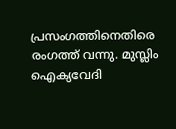പ്രസംഗത്തിനെതിരെ രംഗത്ത് വന്നു. മുസ്ലിം ഐക്യവേദി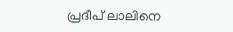പ്രദീപ് ലാലിനെ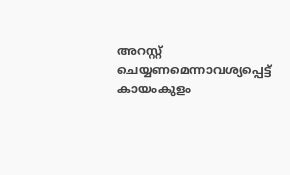അറസ്റ്റ് ചെയ്യണമെന്നാവശ്യപ്പെട്ട് കായംകുളം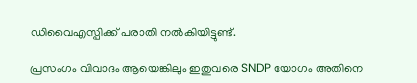ഡിവൈഎസ്പിക്ക് പരാതി നല്‍കിയിട്ടുണ്ട്.

പ്രസംഗം വിവാദം ആയെങ്കിലും ഇതുവരെ SNDP യോഗം അതിനെ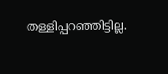തള്ളിപ്പറഞ്ഞിട്ടില്ല.